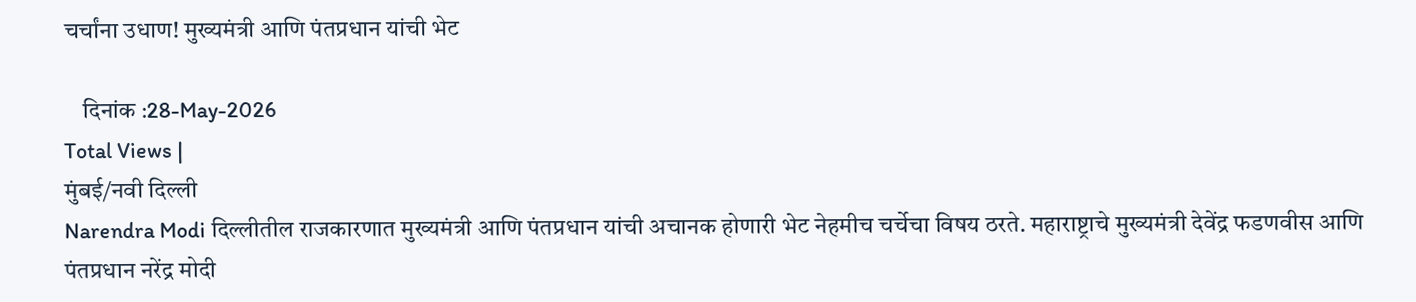चर्चांना उधाण! मुख्यमंत्री आणि पंतप्रधान यांची भेट

    दिनांक :28-May-2026
Total Views |
मुंबई/नवी दिल्ली
Narendra Modi दिल्लीतील राजकारणात मुख्यमंत्री आणि पंतप्रधान यांची अचानक होणारी भेट नेहमीच चर्चेचा विषय ठरते. महाराष्ट्राचे मुख्यमंत्री देवेंद्र फडणवीस आणि पंतप्रधान नरेंद्र मोदी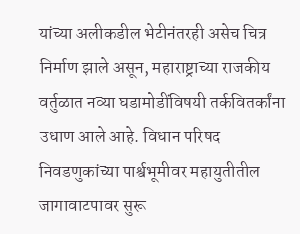यांच्या अलीकडील भेटीनंतरही असेच चित्र निर्माण झाले असून, महाराष्ट्राच्या राजकीय वर्तुळात नव्या घडामोडींविषयी तर्कवितर्कांना उधाण आले आहे. विधान परिषद निवडणुकांच्या पार्श्वभूमीवर महायुतीतील जागावाटपावर सुरू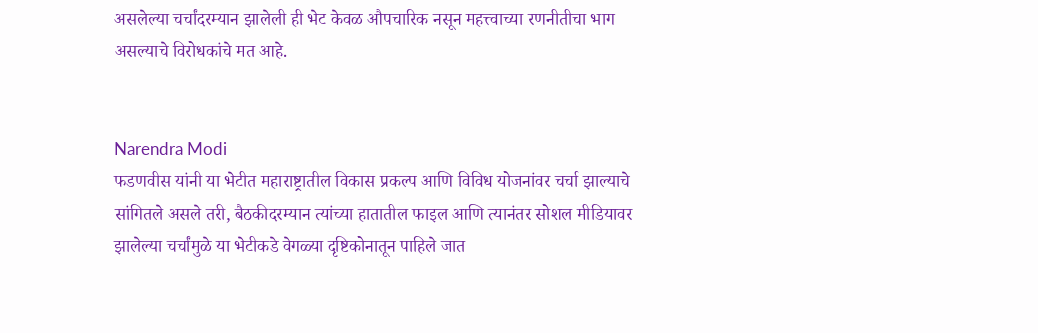असलेल्या चर्चांदरम्यान झालेली ही भेट केवळ औपचारिक नसून महत्त्वाच्या रणनीतीचा भाग असल्याचे विरोधकांचे मत आहे.


Narendra Modi
फडणवीस यांनी या भेटीत महाराष्ट्रातील विकास प्रकल्प आणि विविध योजनांवर चर्चा झाल्याचे सांगितले असले तरी, बैठकीदरम्यान त्यांच्या हातातील फाइल आणि त्यानंतर सोशल मीडियावर झालेल्या चर्चांमुळे या भेटीकडे वेगळ्या दृष्टिकोनातून पाहिले जात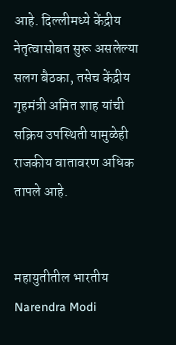आहे. दिल्लीमध्ये केंद्रीय नेतृत्वासोबत सुरू असलेल्या सलग बैठका, तसेच केंद्रीय गृहमंत्री अमित शाह यांची सक्रिय उपस्थिती यामुळेही राजकीय वातावरण अधिक तापले आहे.


महायुतीतील भारतीय Narendra Modi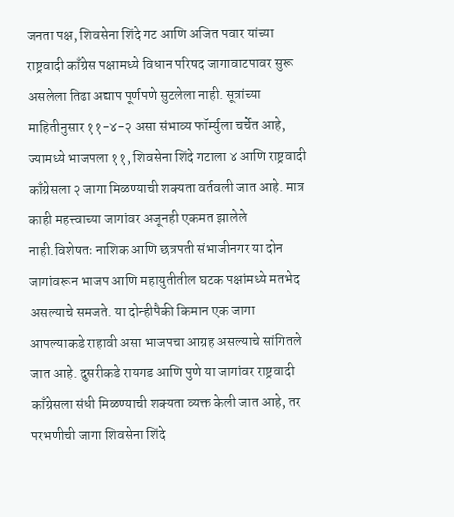जनता पक्ष, शिवसेना शिंदे गट आणि अजित पवार यांच्या राष्ट्रवादी काँग्रेस पक्षामध्ये विधान परिषद जागावाटपावर सुरू असलेला तिढा अद्याप पूर्णपणे सुटलेला नाही. सूत्रांच्या माहितीनुसार ११-४-२ असा संभाव्य फॉर्म्युला चर्चेत आहे, ज्यामध्ये भाजपला ११, शिवसेना शिंदे गटाला ४ आणि राष्ट्रवादी काँग्रेसला २ जागा मिळण्याची शक्यता वर्तवली जात आहे. मात्र काही महत्त्वाच्या जागांवर अजूनही एकमत झालेले नाही.विशेषतः नाशिक आणि छत्रपती संभाजीनगर या दोन जागांवरून भाजप आणि महायुतीतील घटक पक्षांमध्ये मतभेद असल्याचे समजते. या दोन्हीपैकी किमान एक जागा आपल्याकडे राहावी असा भाजपचा आग्रह असल्याचे सांगितले जात आहे. दुसरीकडे रायगड आणि पुणे या जागांवर राष्ट्रवादी काँग्रेसला संधी मिळण्याची शक्यता व्यक्त केली जात आहे, तर परभणीची जागा शिवसेना शिंदे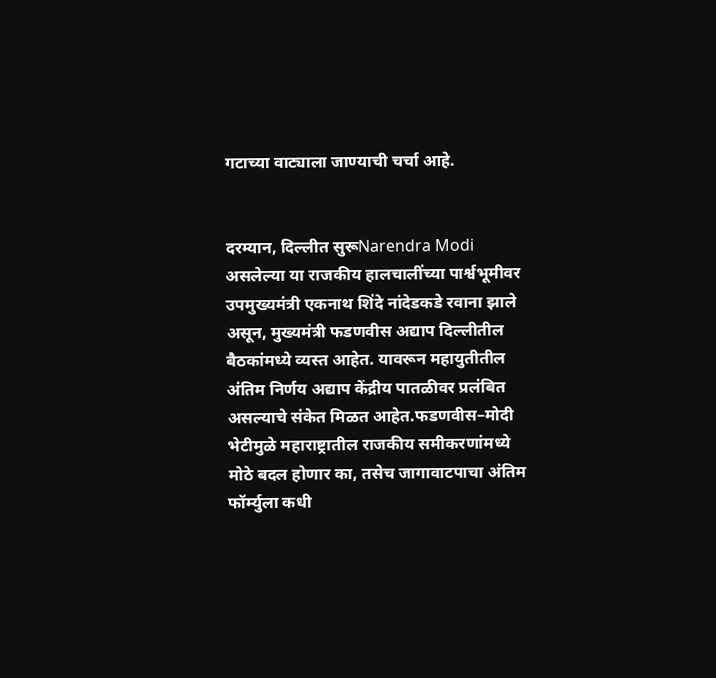गटाच्या वाट्याला जाण्याची चर्चा आहे.


दरम्यान, दिल्लीत सुरूNarendra Modi  असलेल्या या राजकीय हालचालींच्या पार्श्वभूमीवर उपमुख्यमंत्री एकनाथ शिंदे नांदेडकडे रवाना झाले असून, मुख्यमंत्री फडणवीस अद्याप दिल्लीतील बैठकांमध्ये व्यस्त आहेत. यावरून महायुतीतील अंतिम निर्णय अद्याप केंद्रीय पातळीवर प्रलंबित असल्याचे संकेत मिळत आहेत.फडणवीस–मोदी भेटीमुळे महाराष्ट्रातील राजकीय समीकरणांमध्ये मोठे बदल होणार का, तसेच जागावाटपाचा अंतिम फॉर्म्युला कधी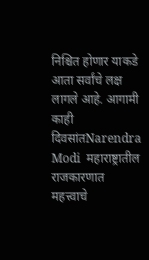निश्चित होणार याकडे आता सर्वांचे लक्ष लागले आहे. आगामी काही दिवसांतNarendra Modi  महाराष्ट्रातील राजकारणात महत्त्वाचे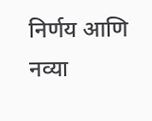निर्णय आणि नव्या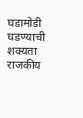घडामोडी घडण्याची शक्यता राजकीय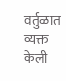वर्तुळात व्यक्त केली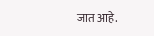जात आहे.